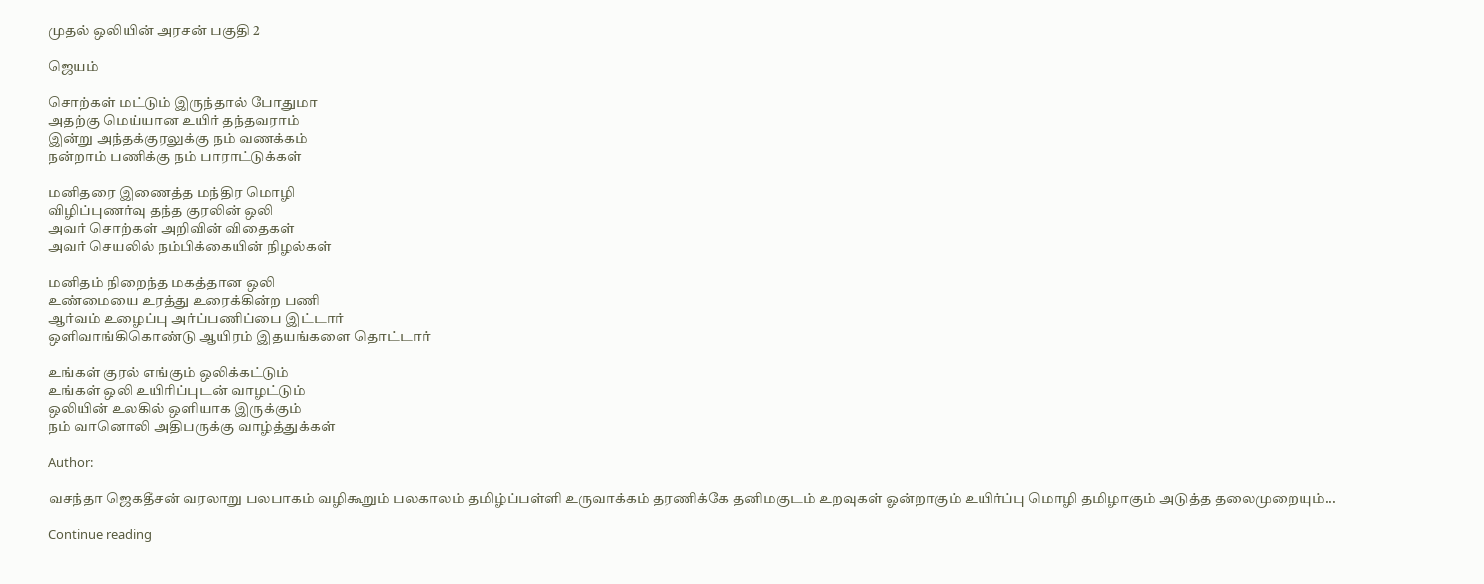முதல் ஒலியின் அரசன் பகுதி 2

ஜெயம்

சொற்கள் மட்டும் இருந்தால் போதுமா
அதற்கு மெய்யான உயிர் தந்தவராம்
இன்று அந்தக்குரலுக்கு நம் வணக்கம்
நன்றாம் பணிக்கு நம் பாராட்டுக்கள்

மனிதரை இணைத்த மந்திர மொழி
விழிப்புணர்வு தந்த குரலின் ஒலி
அவர் சொற்கள் அறிவின் விதைகள்
அவர் செயலில் நம்பிக்கையின் நிழல்கள்

மனிதம் நிறைந்த மகத்தான ஒலி
உண்மையை உரத்து உரைக்கின்ற பணி
ஆர்வம் உழைப்பு அர்ப்பணிப்பை இட்டார்
ஒளிவாங்கிகொண்டு ஆயிரம் இதயங்களை தொட்டார்

உங்கள் குரல் எங்கும் ஒலிக்கட்டும்
உங்கள் ஒலி உயிரிப்புடன் வாழட்டும்
ஒலியின் உலகில் ஒளியாக இருக்கும்
நம் வானொலி அதிபருக்கு வாழ்த்துக்கள்

Author:

வசந்தா ஜெகதீசன் வரலாறு பலபாகம் வழிகூறும் பலகாலம் தமிழ்ப்பள்ளி உருவாக்கம் தரணிக்கே தனிமகுடம் உறவுகள் ஓன்றாகும் உயிர்ப்பு மொழி தமிழாகும் அடுத்த தலைமுறையும்...

Continue reading